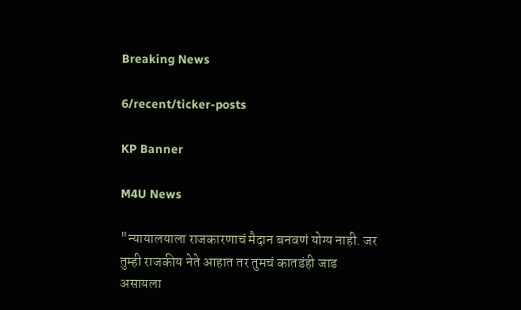Breaking News

6/recent/ticker-posts

KP Banner

M4U News

"न्यायालयाला राजकारणाचं मैदान बनवणं योग्य नाही. जर तुम्ही राजकीय नेते आहात तर तुमचं कातडंही जाड असायला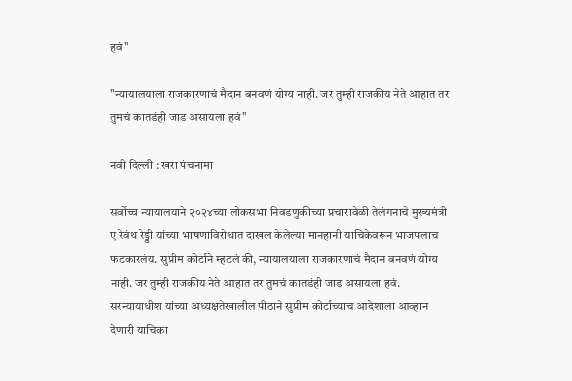हवं"

"न्यायालयाला राजकारणाचं मैदान बनवणं योग्य नाही. जर तुम्ही राजकीय नेते आहात तर तुमचं कातडंही जाड असायला हवं"

नवी दिल्ली : खरा पंचनामा

सर्वोच्च न्यायालयाने २०२४च्या लोकसभा निवडणुकीच्या प्रचारावेळी तेलंगनाचे मुख्यमंत्री ए रेवंथ रेड्डी यांच्या भाषणाविरोधात दाखल केलेल्या मानहानी याचिकेवरून भाजपलाच फटकारलंय. सुप्रीम कोर्टाने म्हटलं की, न्यायालयाला राजकारणाचं मैदान बनवणं योग्य नाही. जर तुम्ही राजकीय नेते आहात तर तुमचं कातडंही जाड असायला हवं. सरन्यायाधीश यांच्या अध्यक्षतेखालील पीठाने सुप्रीम कोर्टाच्याच आदेशाला आव्हान देणारी याचिका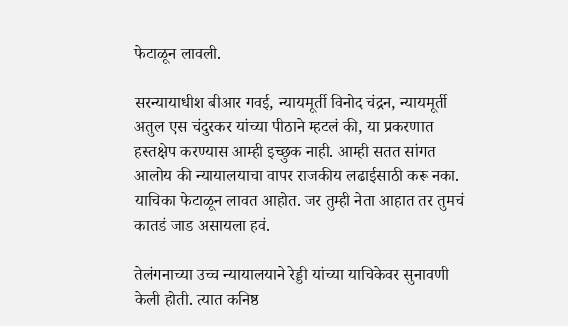फेटाळून लावली.

सरन्यायाधीश बीआर गवई, न्यायमूर्ती विनोद चंद्रन, न्यायमूर्ती अतुल एस चंदुरकर यांच्या पीठाने म्हटलं की, या प्रकरणात हस्तक्षेप करण्यास आम्ही इच्छुक नाही. आम्ही सतत सांगत आलोय की न्यायालयाचा वापर राजकीय लढाईसाठी करू नका. याचिका फेटाळून लावत आहोत. जर तुम्ही नेता आहात तर तुमचं कातडं जाड असायला हवं.

तेलंगनाच्या उच्च न्यायालयाने रेड्डी यांच्या याचिकेवर सुनावणी केली होती. त्यात कनिष्ठ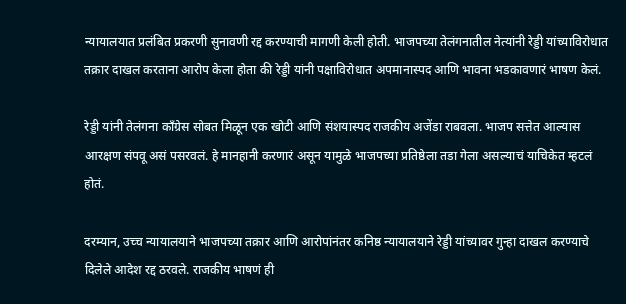न्यायालयात प्रलंबित प्रकरणी सुनावणी रद्द करण्याची मागणी केली होती. भाजपच्या तेलंगनातील नेत्यांनी रेड्डी यांच्याविरोधात तक्रार दाखल करताना आरोप केला होता की रेड्डी यांनी पक्षाविरोधात अपमानास्पद आणि भावना भडकावणारं भाषण केलं.

रेड्डी यांनी तेलंगना काँग्रेस सोबत मिळून एक खोटी आणि संशयास्पद राजकीय अजेंडा राबवला. भाजप सत्तेत आल्यास आरक्षण संपवू असं पसरवलं. हे मानहानी करणारं असून यामुळे भाजपच्या प्रतिष्ठेला तडा गेला असल्याचं याचिकेत म्हटलं होतं.

दरम्यान, उच्च न्यायालयाने भाजपच्या तक्रार आणि आरोपांनंतर कनिष्ठ न्यायालयाने रेड्डी यांच्यावर गुन्हा दाखल करण्याचे दिलेले आदेश रद्द ठरवले. राजकीय भाषणं ही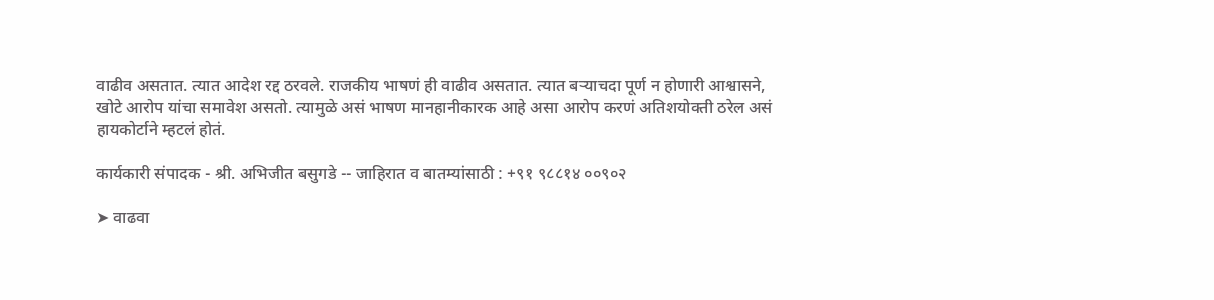वाढीव असतात. त्यात आदेश रद्द ठरवले. राजकीय भाषणं ही वाढीव असतात. त्यात बऱ्याचदा पूर्ण न होणारी आश्वासने, खोटे आरोप यांचा समावेश असतो. त्यामुळे असं भाषण मानहानीकारक आहे असा आरोप करणं अतिशयोक्ती ठरेल असं हायकोर्टाने म्हटलं होतं.

कार्यकारी संपादक - श्री. अभिजीत बसुगडे -- जाहिरात व बातम्यांसाठी : +९१ ९८८१४ ००९०२

➤ वाढवा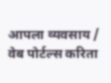आपला व्यवसाय / वेब पोर्टल्स करिता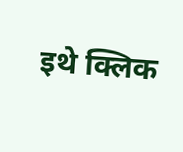इथे क्लिक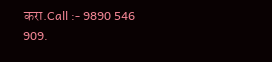करा.Call :- 9890 546 909.